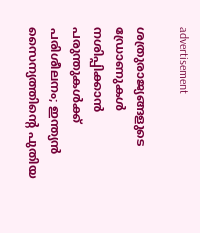advertisement

ശത്രുരാജ്യങ്ങളുടെ ഡ്രോണുകൾ നശിപ്പിക്കാൻ പരുന്തുകൾക്ക് പരിശീലനം; ഇന്ത്യൻ സൈന്യത്തിന്റെ പുതിയ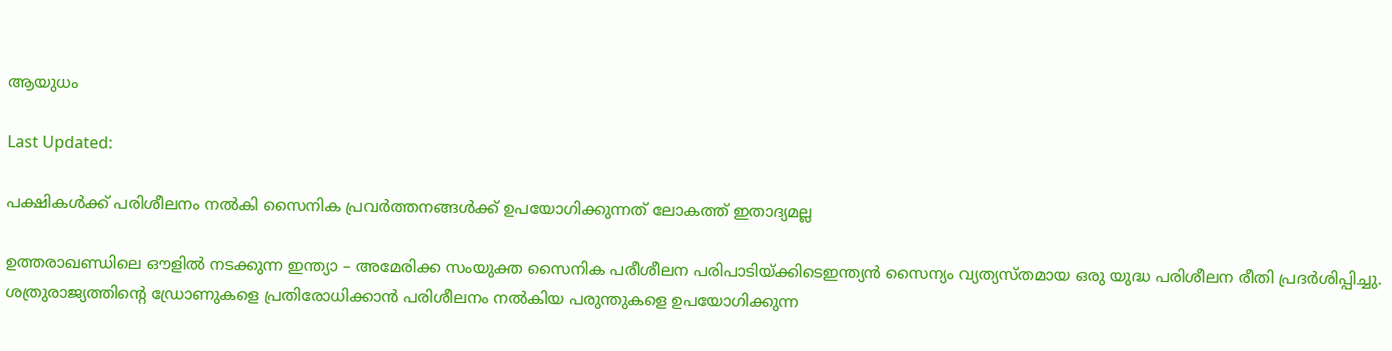ആയുധം

Last Updated:

പക്ഷികള്‍ക്ക് പരിശീലനം നല്‍കി സൈനിക പ്രവര്‍ത്തനങ്ങള്‍ക്ക് ഉപയോഗിക്കുന്നത് ലോകത്ത് ഇതാദ്യമല്ല

ഉത്തരാഖണ്ഡിലെ ഔളില്‍ നടക്കുന്ന ഇന്ത്യാ – അമേരിക്ക സംയുക്ത സൈനിക പരീശീലന പരിപാടിയ്ക്കിടെഇന്ത്യന്‍ സൈന്യം വ്യത്യസ്തമായ ഒരു യുദ്ധ പരിശീലന രീതി പ്രദര്‍ശിപ്പിച്ചു. ശത്രുരാജ്യത്തിന്റെ ഡ്രോണുകളെ പ്രതിരോധിക്കാന്‍ പരിശീലനം നല്‍കിയ പരുന്തുകളെ ഉപയോഗിക്കുന്ന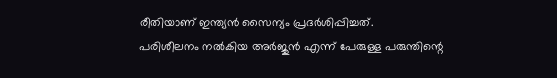രീതിയാണ് ഇന്ത്യന്‍ സൈന്യം പ്രദര്‍ശിപ്പിച്ചത്.
പരിശീലനം നല്‍കിയ അര്‍ജുന്‍ എന്ന് പേരുള്ള പരുന്തിന്റെ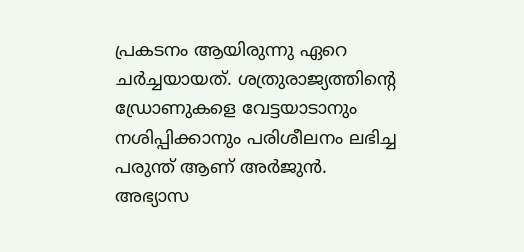പ്രകടനം ആയിരുന്നു ഏറെ ചര്‍ച്ചയായത്. ശത്രുരാജ്യത്തിന്റെ ഡ്രോണുകളെ വേട്ടയാടാനും നശിപ്പിക്കാനും പരിശീലനം ലഭിച്ച പരുന്ത് ആണ് അര്‍ജുന്‍.
അഭ്യാസ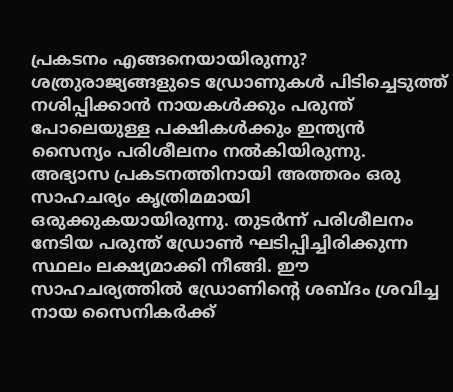പ്രകടനം എങ്ങനെയായിരുന്നു?
ശത്രുരാജ്യങ്ങളുടെ ഡ്രോണുകള്‍ പിടിച്ചെടുത്ത് നശിപ്പിക്കാന്‍ നായകള്‍ക്കും പരുന്ത് പോലെയുള്ള പക്ഷികള്‍ക്കും ഇന്ത്യന്‍ സൈന്യം പരിശീലനം നല്‍കിയിരുന്നു. അഭ്യാസ പ്രകടനത്തിനായി അത്തരം ഒരു സാഹചര്യം കൃത്രിമമായി ഒരുക്കുകയായിരുന്നു. തുടര്‍ന്ന് പരിശീലനം നേടിയ പരുന്ത് ഡ്രോണ്‍ ഘടിപ്പിച്ചിരിക്കുന്ന സ്ഥലം ലക്ഷ്യമാക്കി നീങ്ങി. ഈ സാഹചര്യത്തില്‍ ഡ്രോണിന്റെ ശബ്ദം ശ്രവിച്ച നായ സൈനികര്‍ക്ക്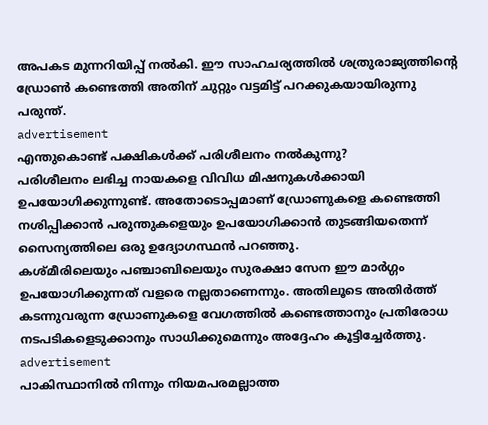അപകട മുന്നറിയിപ്പ് നല്‍കി. ഈ സാഹചര്യത്തില്‍ ശത്രുരാജ്യത്തിന്റെ ഡ്രോണ്‍ കണ്ടെത്തി അതിന് ചുറ്റും വട്ടമിട്ട് പറക്കുകയായിരുന്നു പരുന്ത്.
advertisement
എന്തുകൊണ്ട് പക്ഷികള്‍ക്ക് പരിശീലനം നല്‍കുന്നു?
പരിശീലനം ലഭിച്ച നായകളെ വിവിധ മിഷനുകള്‍ക്കായി ഉപയോഗിക്കുന്നുണ്ട്. അതോടൊപ്പമാണ് ഡ്രോണുകളെ കണ്ടെത്തി നശിപ്പിക്കാന്‍ പരുന്തുകളെയും ഉപയോഗിക്കാന്‍ തുടങ്ങിയതെന്ന് സൈന്യത്തിലെ ഒരു ഉദ്യോഗസ്ഥന്‍ പറഞ്ഞു.
കശ്മീരിലെയും പഞ്ചാബിലെയും സുരക്ഷാ സേന ഈ മാര്‍ഗ്ഗം ഉപയോഗിക്കുന്നത് വളരെ നല്ലതാണെന്നും. അതിലൂടെ അതിര്‍ത്ത് കടന്നുവരുന്ന ഡ്രോണുകളെ വേഗത്തില്‍ കണ്ടെത്താനും പ്രതിരോധ നടപടികളെടുക്കാനും സാധിക്കുമെന്നും അദ്ദേഹം കൂട്ടിച്ചേർത്തു.
advertisement
പാകിസ്ഥാനില്‍ നിന്നും നിയമപരമല്ലാത്ത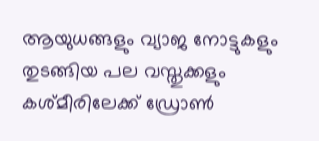ആയുധങ്ങളും വ്യാജ നോട്ടുകളും തുടങ്ങിയ പല വസ്തുക്കളും കശ്മീരിലേക്ക് ഡ്രോണ്‍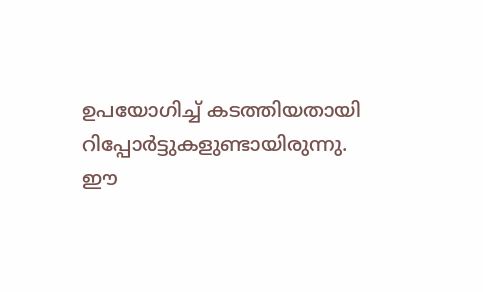ഉപയോഗിച്ച് കടത്തിയതായി റിപ്പോര്‍ട്ടുകളുണ്ടായിരുന്നു. ഈ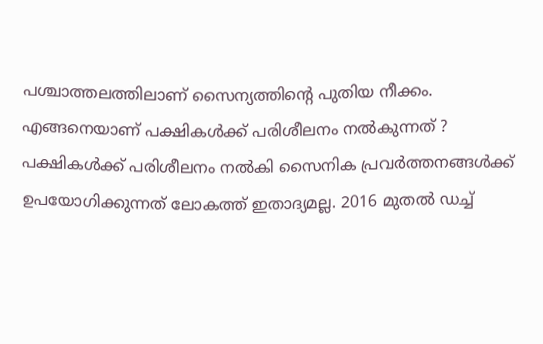പശ്ചാത്തലത്തിലാണ് സൈന്യത്തിന്റെ പുതിയ നീക്കം.
എങ്ങനെയാണ് പക്ഷികള്‍ക്ക് പരിശീലനം നല്‍കുന്നത് ?
പക്ഷികള്‍ക്ക് പരിശീലനം നല്‍കി സൈനിക പ്രവര്‍ത്തനങ്ങള്‍ക്ക് ഉപയോഗിക്കുന്നത് ലോകത്ത് ഇതാദ്യമല്ല. 2016 മുതല്‍ ഡച്ച്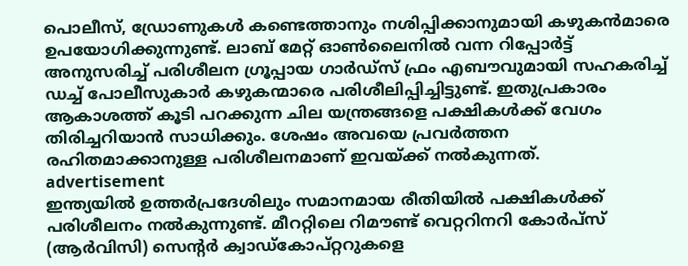പൊലീസ്, ഡ്രോണുകള്‍ കണ്ടെത്താനും നശിപ്പിക്കാനുമായി കഴുകന്‍മാരെ ഉപയോഗിക്കുന്നുണ്ട്. ലാബ് മേറ്റ് ഓണ്‍ലൈനില്‍ വന്ന റിപ്പോര്‍ട്ട് അനുസരിച്ച് പരിശീലന ഗ്രൂപ്പായ ഗാര്‍ഡ്സ് ഫ്രം എബൗവുമായി സഹകരിച്ച് ഡച്ച് പോലീസുകാര്‍ കഴുകന്മാരെ പരിശീലിപ്പിച്ചിട്ടുണ്ട്. ഇതുപ്രകാരം ആകാശത്ത് കൂടി പറക്കുന്ന ചില യന്ത്രങ്ങളെ പക്ഷികള്‍ക്ക് വേഗം തിരിച്ചറിയാന്‍ സാധിക്കും. ശേഷം അവയെ പ്രവര്‍ത്തന രഹിതമാക്കാനുള്ള പരിശീലനമാണ് ഇവയ്ക്ക് നല്‍കുന്നത്.
advertisement
ഇന്ത്യയില്‍ ഉത്തര്‍പ്രദേശിലും സമാനമായ രീതിയില്‍ പക്ഷികള്‍ക്ക് പരിശീലനം നല്‍കുന്നുണ്ട്. മീററ്റിലെ റിമൗണ്ട് വെറ്ററിനറി കോര്‍പ്സ് (ആര്‍വിസി) സെന്റര്‍ ക്വാഡ്കോപ്റ്ററുകളെ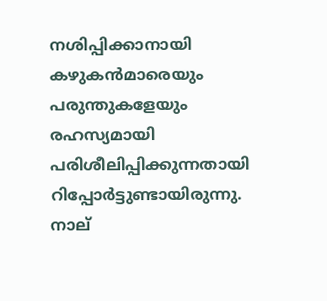നശിപ്പിക്കാനായി കഴുകന്‍മാരെയും പരുന്തുകളേയും രഹസ്യമായി പരിശീലിപ്പിക്കുന്നതായി റിപ്പോര്‍ട്ടുണ്ടായിരുന്നു. നാല്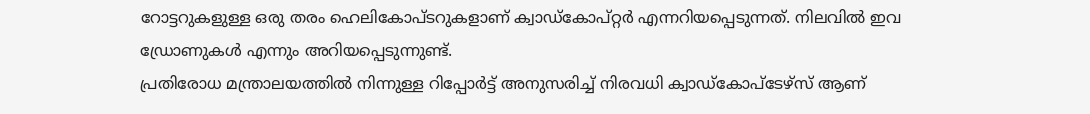റോട്ടറുകളുള്ള ഒരു തരം ഹെലികോപ്ടറുകളാണ് ക്വാഡ്‌കോപ്റ്റര്‍ എന്നറിയപ്പെടുന്നത്. നിലവില്‍ ഇവ ഡ്രോണുകള്‍ എന്നും അറിയപ്പെടുന്നുണ്ട്.
പ്രതിരോധ മന്ത്രാലയത്തില്‍ നിന്നുള്ള റിപ്പോര്‍ട്ട് അനുസരിച്ച് നിരവധി ക്വാഡ്‌കോപ്‌ടേഴ്‌സ് ആണ്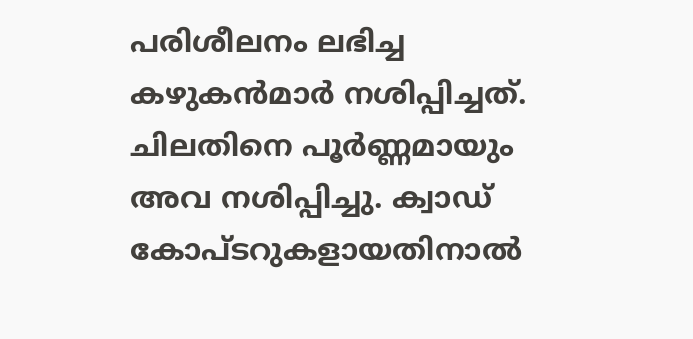പരിശീലനം ലഭിച്ച കഴുകന്‍മാര്‍ നശിപ്പിച്ചത്. ചിലതിനെ പൂര്‍ണ്ണമായും അവ നശിപ്പിച്ചു. ക്വാഡ് കോപ്ടറുകളായതിനാല്‍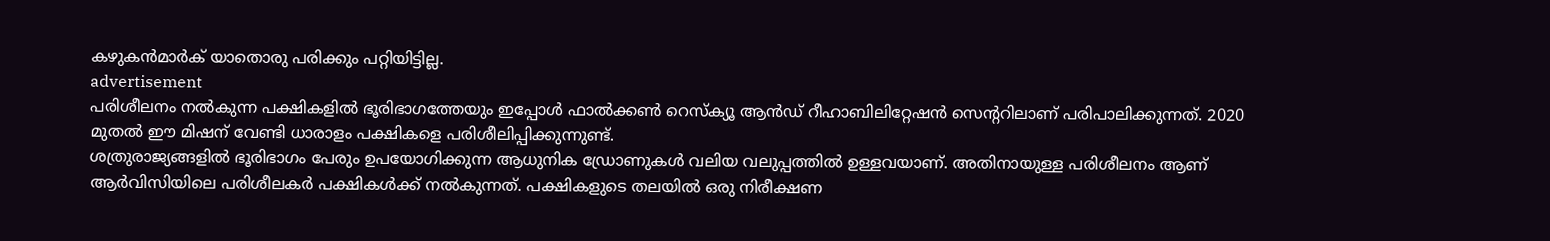കഴുകന്‍മാര്‍ക് യാതൊരു പരിക്കും പറ്റിയിട്ടില്ല.
advertisement
പരിശീലനം നൽകുന്ന പക്ഷികളില്‍ ഭൂരിഭാഗത്തേയും ഇപ്പോള്‍ ഫാല്‍ക്കണ്‍ റെസ്‌ക്യൂ ആന്‍ഡ് റീഹാബിലിറ്റേഷന്‍ സെന്ററിലാണ് പരിപാലിക്കുന്നത്. 2020 മുതല്‍ ഈ മിഷന് വേണ്ടി ധാരാളം പക്ഷികളെ പരിശീലിപ്പിക്കുന്നുണ്ട്.
ശത്രുരാജ്യങ്ങളില്‍ ഭൂരിഭാഗം പേരും ഉപയോഗിക്കുന്ന ആധുനിക ഡ്രോണുകള്‍ വലിയ വലുപ്പത്തില്‍ ഉള്ളവയാണ്. അതിനായുള്ള പരിശീലനം ആണ് ആര്‍വിസിയിലെ പരിശീലകര്‍ പക്ഷികള്‍ക്ക് നല്‍കുന്നത്. പക്ഷികളുടെ തലയില്‍ ഒരു നിരീക്ഷണ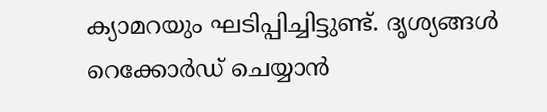ക്യാമറയും ഘടിപ്പിച്ചിട്ടുണ്ട്. ദൃശ്യങ്ങള്‍ റെക്കോര്‍ഡ് ചെയ്യാന്‍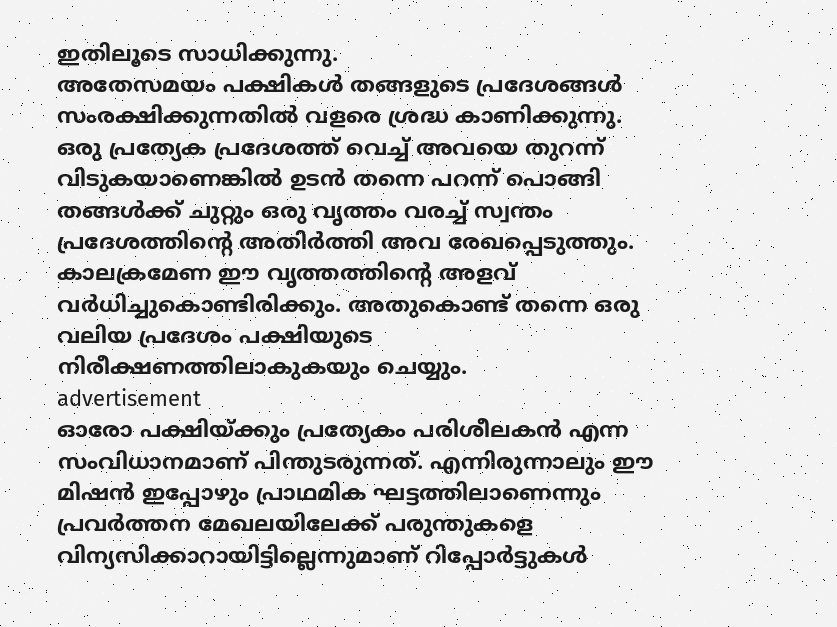ഇതിലൂടെ സാധിക്കുന്നു.
അതേസമയം പക്ഷികള്‍ തങ്ങളുടെ പ്രദേശങ്ങള്‍ സംരക്ഷിക്കുന്നതില്‍ വളരെ ശ്രദ്ധ കാണിക്കുന്നു. ഒരു പ്രത്യേക പ്രദേശത്ത് വെച്ച് അവയെ തുറന്ന് വിടുകയാണെങ്കില്‍ ഉടന്‍ തന്നെ പറന്ന് പൊങ്ങി തങ്ങള്‍ക്ക് ചുറ്റും ഒരു വൃത്തം വരച്ച് സ്വന്തം പ്രദേശത്തിന്റെ അതിര്‍ത്തി അവ രേഖപ്പെടുത്തും. കാലക്രമേണ ഈ വൃത്തത്തിന്റെ അളവ് വര്‍ധിച്ചുകൊണ്ടിരിക്കും. അതുകൊണ്ട് തന്നെ ഒരു വലിയ പ്രദേശം പക്ഷിയുടെ നിരീക്ഷണത്തിലാകുകയും ചെയ്യും.
advertisement
ഓരോ പക്ഷിയ്ക്കും പ്രത്യേകം പരിശീലകന്‍ എന്ന സംവിധാനമാണ് പിന്തുടരുന്നത്. എന്നിരുന്നാലും ഈ മിഷന്‍ ഇപ്പോഴും പ്രാഥമിക ഘട്ടത്തിലാണെന്നും പ്രവര്‍ത്തന മേഖലയിലേക്ക് പരുന്തുകളെ വിന്യസിക്കാറായിട്ടില്ലെന്നുമാണ് റിപ്പോര്‍ട്ടുകള്‍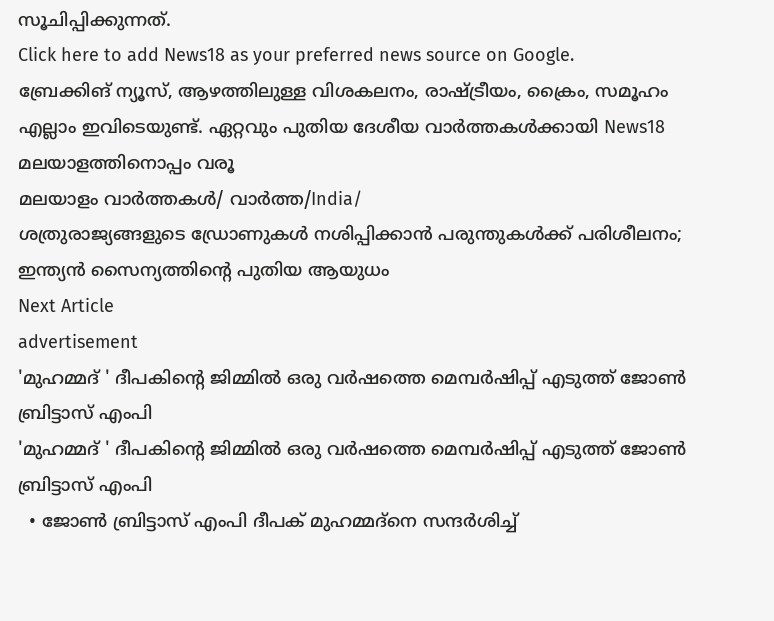സൂചിപ്പിക്കുന്നത്.
Click here to add News18 as your preferred news source on Google.
ബ്രേക്കിങ് ന്യൂസ്, ആഴത്തിലുള്ള വിശകലനം, രാഷ്ട്രീയം, ക്രൈം, സമൂഹം എല്ലാം ഇവിടെയുണ്ട്. ഏറ്റവും പുതിയ ദേശീയ വാർത്തകൾക്കായി News18 മലയാളത്തിനൊപ്പം വരൂ
മലയാളം വാർത്തകൾ/ വാർത്ത/India/
ശത്രുരാജ്യങ്ങളുടെ ഡ്രോണുകൾ നശിപ്പിക്കാൻ പരുന്തുകൾക്ക് പരിശീലനം; ഇന്ത്യൻ സൈന്യത്തിന്റെ പുതിയ ആയുധം
Next Article
advertisement
'മുഹമ്മദ് ' ദീപകിന്റെ ജിമ്മിൽ ഒരു വർഷത്തെ മെമ്പർഷിപ്പ് എടുത്ത് ജോൺ ബ്രിട്ടാസ് എംപി
'മുഹമ്മദ് ' ദീപകിന്റെ ജിമ്മിൽ ഒരു വർഷത്തെ മെമ്പർഷിപ്പ് എടുത്ത് ജോൺ ബ്രിട്ടാസ് എംപി
  • ജോൺ ബ്രിട്ടാസ് എംപി ദീപക് മുഹമ്മദ്‌നെ സന്ദർശിച്ച്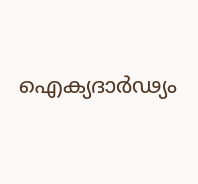ഐക്യദാർഢ്യം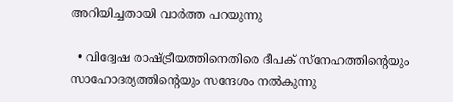അറിയിച്ചതായി വാർത്ത പറയുന്നു

  • വിദ്വേഷ രാഷ്ട്രീയത്തിനെതിരെ ദീപക് സ്‌നേഹത്തിന്റെയും സാഹോദര്യത്തിന്റെയും സന്ദേശം നൽകുന്നു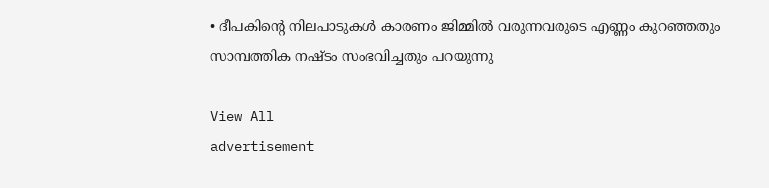• ദീപകിന്റെ നിലപാടുകൾ കാരണം ജിമ്മിൽ വരുന്നവരുടെ എണ്ണം കുറഞ്ഞതും സാമ്പത്തിക നഷ്ടം സംഭവിച്ചതും പറയുന്നു

View All
advertisement